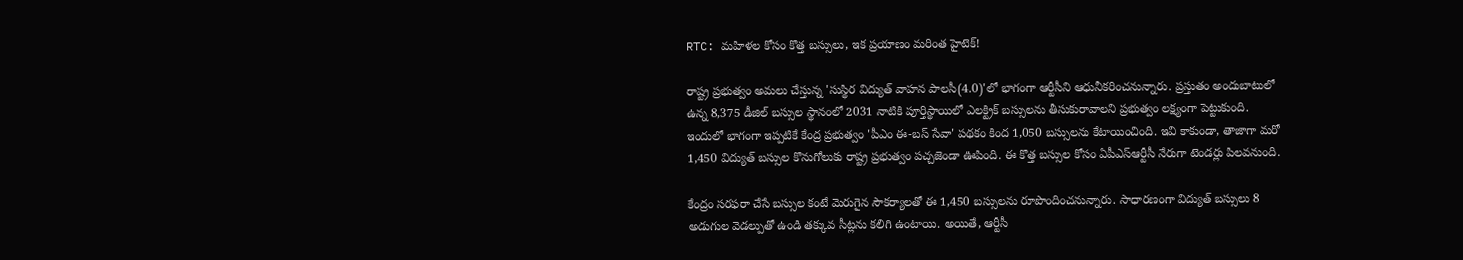RTC: మహిళల కోసం కొత్త బస్సులు, ఇక ప్రయాణం మరింత హైటెక్!

రాష్ట్ర ప్రభుత్వం అమలు చేస్తున్న 'సుస్థిర విద్యుత్‌ వాహన పాలసీ(4.0)'లో భాగంగా ఆర్టీసీని ఆధునీకరించనున్నారు. ప్రస్తుతం అందుబాటులో ఉన్న 8,375 డీజిల్‌ బస్సుల స్థానంలో 2031 నాటికి పూర్తిస్థాయిలో ఎలక్ట్రిక్ బస్సులను తీసుకురావాలని ప్రభుత్వం లక్ష్యంగా పెట్టుకుంది. ఇందులో భాగంగా ఇప్పటికే కేంద్ర ప్రభుత్వం 'పీఎం ఈ-బస్‌ సేవా' పథకం కింద 1,050 బస్సులను కేటాయించింది. ఇవి కాకుండా, తాజాగా మరో 1,450 విద్యుత్ బస్సుల కొనుగోలుకు రాష్ట్ర ప్రభుత్వం పచ్చజెండా ఊపింది. ఈ కొత్త బస్సుల కోసం ఏపీఎస్‌ఆర్టీసీ నేరుగా టెండర్లు పిలవనుంది.

కేంద్రం సరఫరా చేసే బస్సుల కంటే మెరుగైన సౌకర్యాలతో ఈ 1,450 బస్సులను రూపొందించనున్నారు. సాధారణంగా విద్యుత్ బస్సులు 8 అడుగుల వెడల్పుతో ఉండి తక్కువ సీట్లను కలిగి ఉంటాయి. అయితే, ఆర్టీసీ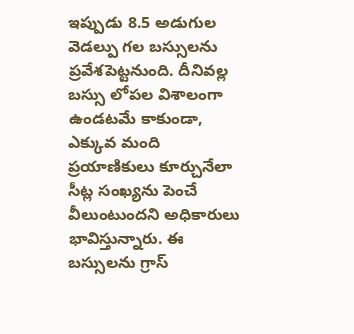ఇప్పుడు 8.5 అడుగుల వెడల్పు గల బస్సులను ప్రవేశపెట్టనుంది. దీనివల్ల బస్సు లోపల విశాలంగా ఉండటమే కాకుండా, ఎక్కువ మంది ప్రయాణికులు కూర్చునేలా సీట్ల సంఖ్యను పెంచే వీలుంటుందని అధికారులు భావిస్తున్నారు. ఈ బస్సులను గ్రాస్‌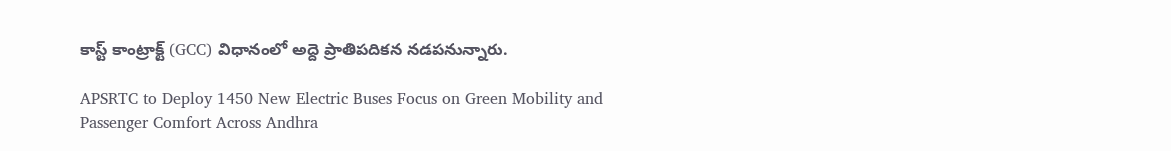కాస్ట్‌ కాంట్రాక్ట్‌ (GCC) విధానంలో అద్దె ప్రాతిపదికన నడపనున్నారు.

APSRTC to Deploy 1450 New Electric Buses Focus on Green Mobility and Passenger Comfort Across Andhra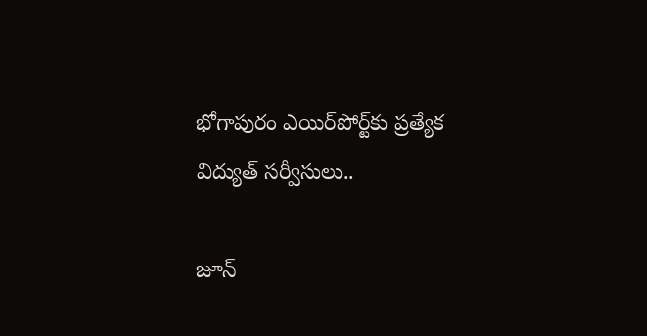భోగాపురం ఎయిర్‌పోర్ట్‌కు ప్రత్యేక విద్యుత్ సర్వీసులు..

జూన్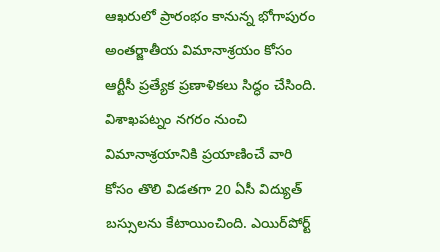ఆఖరులో ప్రారంభం కానున్న భోగాపురం అంతర్జాతీయ విమానాశ్రయం కోసం ఆర్టీసీ ప్రత్యేక ప్రణాళికలు సిద్ధం చేసింది. విశాఖపట్నం నగరం నుంచి విమానాశ్రయానికి ప్రయాణించే వారి కోసం తొలి విడతగా 20 ఏసీ విద్యుత్ బస్సులను కేటాయించింది. ఎయిర్‌పోర్ట్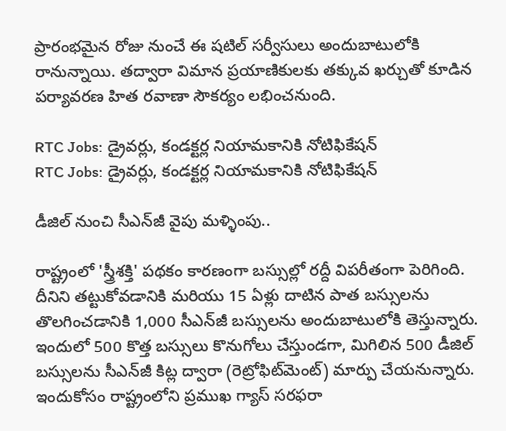ప్రారంభమైన రోజు నుంచే ఈ షటిల్ సర్వీసులు అందుబాటులోకి రానున్నాయి. తద్వారా విమాన ప్రయాణికులకు తక్కువ ఖర్చుతో కూడిన పర్యావరణ హిత రవాణా సౌకర్యం లభించనుంది.

RTC Jobs: డ్రైవర్లు, కండక్టర్ల నియామకానికి నోటిఫికేషన్
RTC Jobs: డ్రైవర్లు, కండక్టర్ల నియామకానికి నోటిఫికేషన్

డీజిల్ నుంచి సీఎన్‌జీ వైపు మళ్ళింపు..

రాష్ట్రంలో 'స్త్రీశక్తి' పథకం కారణంగా బస్సుల్లో రద్దీ విపరీతంగా పెరిగింది. దీనిని తట్టుకోవడానికి మరియు 15 ఏళ్లు దాటిన పాత బస్సులను తొలగించడానికి 1,000 సీఎన్‌జీ బస్సులను అందుబాటులోకి తెస్తున్నారు. ఇందులో 500 కొత్త బస్సులు కొనుగోలు చేస్తుండగా, మిగిలిన 500 డీజిల్ బస్సులను సీఎన్‌జీ కిట్ల ద్వారా (రెట్రోఫిట్‌మెంట్‌) మార్పు చేయనున్నారు. ఇందుకోసం రాష్ట్రంలోని ప్రముఖ గ్యాస్ సరఫరా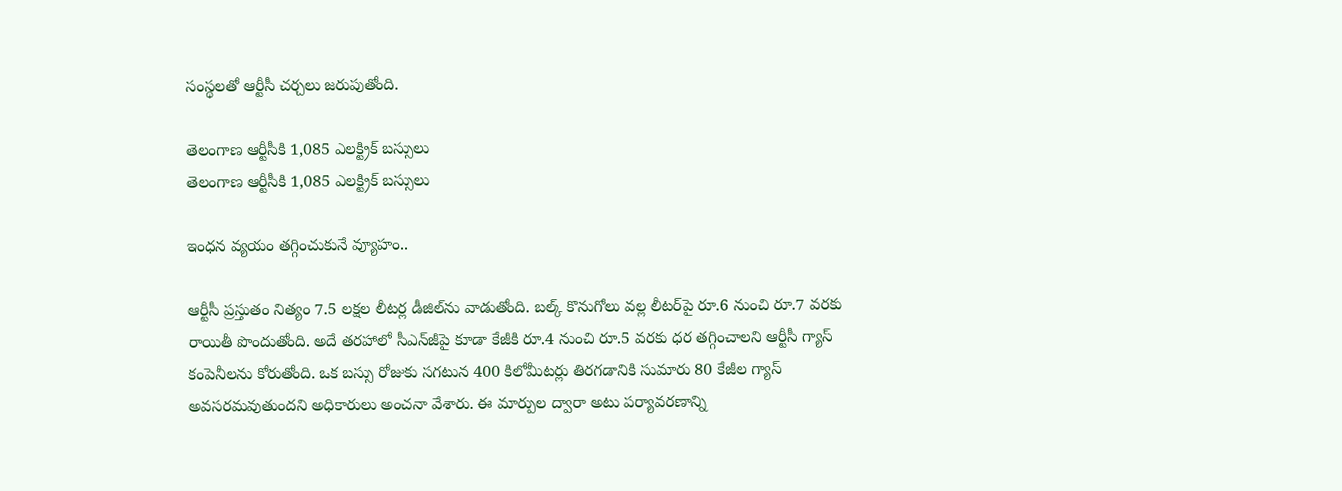సంస్థలతో ఆర్టీసీ చర్చలు జరుపుతోంది.

తెలంగాణ ఆర్టీసీకి 1,085 ఎలక్ట్రిక్ బస్సులు
తెలంగాణ ఆర్టీసీకి 1,085 ఎలక్ట్రిక్ బస్సులు

ఇంధన వ్యయం తగ్గించుకునే వ్యూహం..

ఆర్టీసీ ప్రస్తుతం నిత్యం 7.5 లక్షల లీటర్ల డీజిల్‌ను వాడుతోంది. బల్క్ కొనుగోలు వల్ల లీటర్‌పై రూ.6 నుంచి రూ.7 వరకు రాయితీ పొందుతోంది. అదే తరహాలో సీఎన్‌జీపై కూడా కేజీకి రూ.4 నుంచి రూ.5 వరకు ధర తగ్గించాలని ఆర్టీసీ గ్యాస్ కంపెనీలను కోరుతోంది. ఒక బస్సు రోజుకు సగటున 400 కిలోమీటర్లు తిరగడానికి సుమారు 80 కేజీల గ్యాస్ అవసరమవుతుందని అధికారులు అంచనా వేశారు. ఈ మార్పుల ద్వారా అటు పర్యావరణాన్ని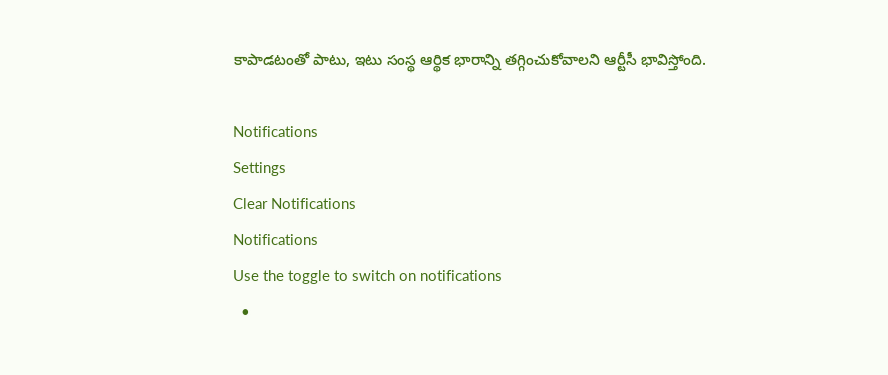కాపాడటంతో పాటు, ఇటు సంస్థ ఆర్థిక భారాన్ని తగ్గించుకోవాలని ఆర్టీసీ భావిస్తోంది.

Notifications
Settings
Clear Notifications
Notifications
Use the toggle to switch on notifications
  •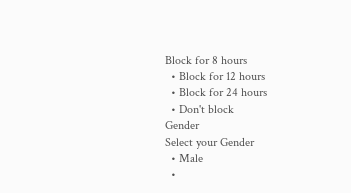Block for 8 hours
  • Block for 12 hours
  • Block for 24 hours
  • Don't block
Gender
Select your Gender
  • Male
  •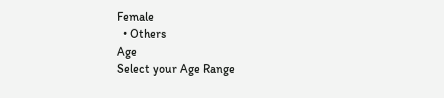Female
  • Others
Age
Select your Age Range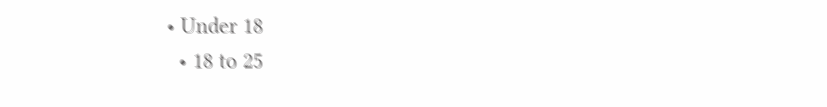• Under 18
  • 18 to 25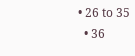• 26 to 35
  • 36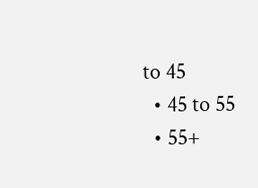to 45
  • 45 to 55
  • 55+